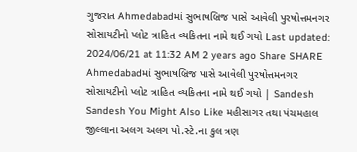ગુજરાત Ahmedabadમાં સુભાષબ્રિજ પાસે આવેલી પુરષોત્તમનગર સોસાયટીનો પ્લોટ ત્રાહિત વ્યકિતના નામે થઈ ગયો Last updated: 2024/06/21 at 11:32 AM 2 years ago Share SHARE Ahmedabadમાં સુભાષબ્રિજ પાસે આવેલી પુરષોત્તમનગર સોસાયટીનો પ્લોટ ત્રાહિત વ્યકિતના નામે થઈ ગયો | Sandesh Sandesh You Might Also Like મહીસાગર તથા પંચમહાલ જીલ્લાના અલગ અલગ પો.સ્ટે.ના કુલ ત્રણ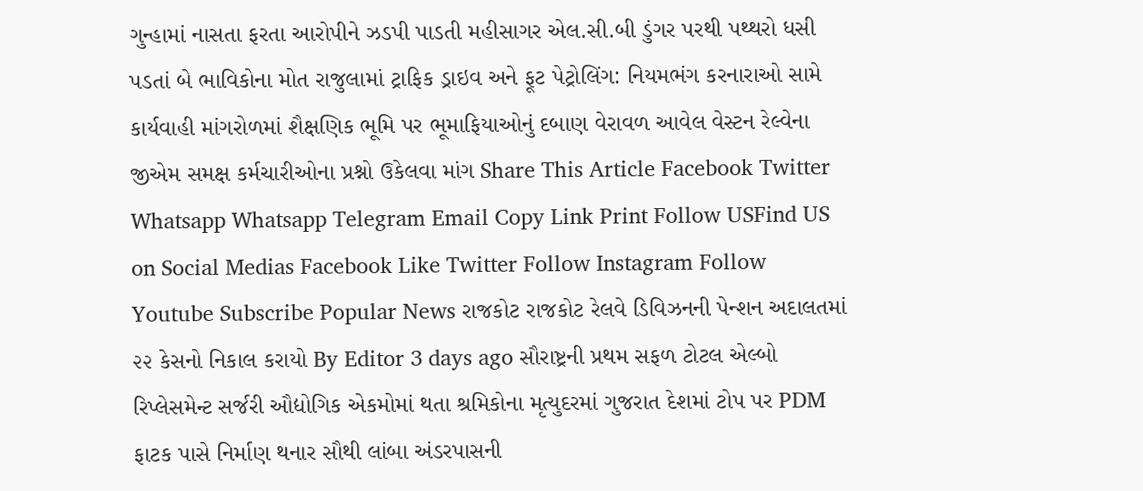ગુન્હામાં નાસતા ફરતા આરોપીને ઝડપી પાડતી મહીસાગર એલ.સી.બી ડુંગર પરથી પથ્થરો ધસી પડતાં બે ભાવિકોના મોત રાજુલામાં ટ્રાફિક ડ્રાઇવ અને ફૂટ પેટ્રોલિંગ: નિયમભંગ કરનારાઓ સામે કાર્યવાહી માંગરોળમાં શૈક્ષણિક ભૂમિ પર ભૂમાફિયાઓનું દબાણ વેરાવળ આવેલ વેસ્ટન રેલ્વેના જીએમ સમક્ષ કર્મચારીઓના પ્રશ્નો ઉકેલવા માંગ Share This Article Facebook Twitter Whatsapp Whatsapp Telegram Email Copy Link Print Follow USFind US on Social Medias Facebook Like Twitter Follow Instagram Follow Youtube Subscribe Popular News રાજકોટ રાજકોટ રેલવે ડિવિઝનની પેન્શન અદાલતમાં ૨૨ કેસનો નિકાલ કરાયો By Editor 3 days ago સૌરાષ્ટ્રની પ્રથમ સફળ ટોટલ એલ્બો રિપ્લેસમેન્ટ સર્જરી ઔદ્યોગિક એકમોમાં થતા શ્રમિકોના મૃત્યુદરમાં ગુજરાત દેશમાં ટોપ પર PDM ફાટક પાસે નિર્માણ થનાર સૌથી લાંબા અંડરપાસની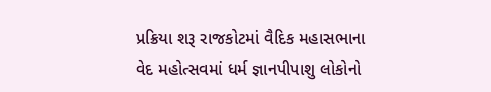પ્રક્રિયા શરૂ રાજકોટમાં વૈદિક મહાસભાના વેદ મહોત્સવમાં ધર્મ જ્ઞાનપીપાશુ લોકોનો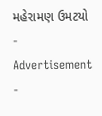મહેરામણ ઉમટયો - Advertisement -